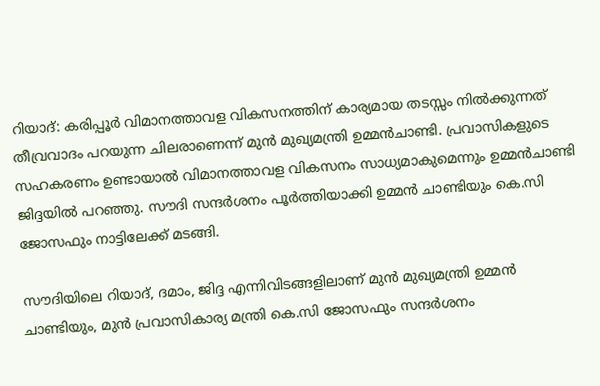റിയാദ്: കരിപ്പൂര്‍ വിമാനത്താവള വികസനത്തിന് കാര്യമായ തടസ്സം നില്‍ക്കുന്നത് തീവ്രവാദം പറയുന്ന ചിലരാണെന്ന് മുന്‍ മുഖ്യമന്ത്രി ഉമ്മന്‍ചാണ്ടി. പ്രവാസികളുടെ സഹകരണം ഉണ്ടായാല്‍ വിമാനത്താവള വികസനം സാധ്യമാകുമെന്നും ഉമ്മന്‍ചാണ്ടി ജിദ്ദയില്‍ പറഞ്ഞു. സൗദി സന്ദര്‍ശനം പൂര്‍ത്തിയാക്കി ഉമ്മന്‍ ചാണ്ടിയും കെ.സി ജോസഫും നാട്ടിലേക്ക് മടങ്ങി.

സൗദിയിലെ റിയാദ്, ദമാം, ജിദ്ദ എന്നിവിടങ്ങളിലാണ് മുന്‍ മുഖ്യമന്ത്രി ഉമ്മന്‍ ചാണ്ടിയും, മുന്‍ പ്രവാസികാര്യ മന്ത്രി കെ.സി ജോസഫും സന്ദര്‍ശനം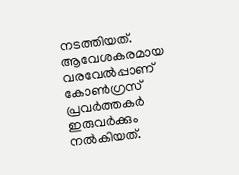നടത്തിയത്. ആവേശകരമായ വരവേല്‍പ്പാണ് കോണ്‍ഗ്രസ് പ്രവര്‍ത്തകര്‍ ഇരുവര്‍ക്കും നല്‍കിയത്.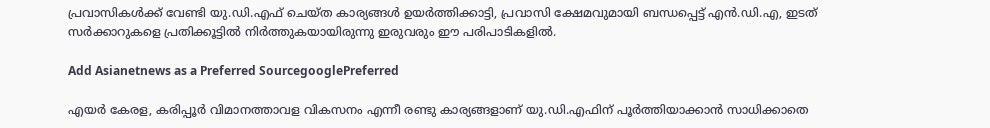പ്രവാസികള്‍ക്ക് വേണ്ടി യു.ഡി.എഫ് ചെയ്ത കാര്യങ്ങള്‍ ഉയര്‍ത്തിക്കാട്ടി, പ്രവാസി ക്ഷേമവുമായി ബന്ധപ്പെട്ട് എന്‍.ഡി.എ, ഇടത് സര്‍ക്കാറുകളെ പ്രതിക്കൂട്ടില്‍ നിര്‍ത്തുകയായിരുന്നു ഇരുവരും ഈ പരിപാടികളില്‍.

Add Asianetnews as a Preferred SourcegooglePreferred

എയര്‍ കേരള, കരിപ്പൂര്‍ വിമാനത്താവള വികസനം എന്നീ രണ്ടു കാര്യങ്ങളാണ് യു.ഡി.എഫിന് പൂര്‍ത്തിയാക്കാന്‍ സാധിക്കാതെ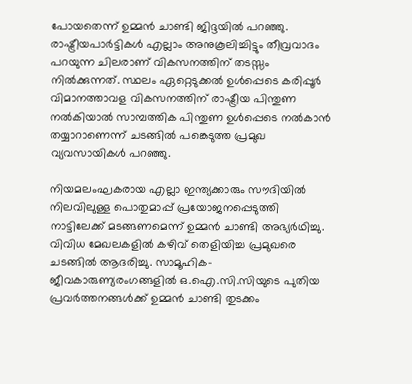പോയതെന്ന് ഉമ്മന്‍ ചാണ്ടി ജിദ്ദയില്‍ പറഞ്ഞു. രാഷ്ട്രീയപാര്‍ട്ടികള്‍ എല്ലാം അനുകൂലിച്ചിട്ടും തീവ്രവാദം പറയുന്ന ചിലരാണ് വികസനത്തിന് തടസ്സം നില്‍ക്കുന്നത്. സ്ഥലം ഏറ്റെടുക്കല്‍ ഉള്‍പ്പെടെ കരിപ്പൂര്‍ വിമാനത്താവള വികസനത്തിന് രാഷ്ട്രീയ പിന്തുണ നല്‍കിയാല്‍ സാമ്പത്തിക പിന്തുണ ഉള്‍പ്പെടെ നല്‍കാന്‍ തയ്യാറാണെന്ന് ചടങ്ങില്‍ പങ്കെടുത്ത പ്രമുഖ വ്യവസായികള്‍ പറഞ്ഞു.

നിയമലംഘകരായ എല്ലാ ഇന്ത്യക്കാരും സൗദിയില്‍ നിലവിലുള്ള പൊതുമാപ്പ് പ്രയോജനപ്പെടുത്തി നാട്ടിലേക്ക് മടങ്ങണമെന്ന് ഉമ്മന്‍ ചാണ്ടി അഭ്യര്‍ഥിച്ചു. വിവിധ മേഖലകളില്‍ കഴിവ് തെളിയിച്ച പ്രമുഖരെ ചടങ്ങില്‍ ആദരിച്ചു. സാമൂഹിക-ജീവകാരുണ്യരംഗങ്ങളില്‍ ഒ.ഐ.സി.സിയുടെ പുതിയ പ്രവര്‍ത്തനങ്ങള്‍ക്ക് ഉമ്മന്‍ ചാണ്ടി തുടക്കം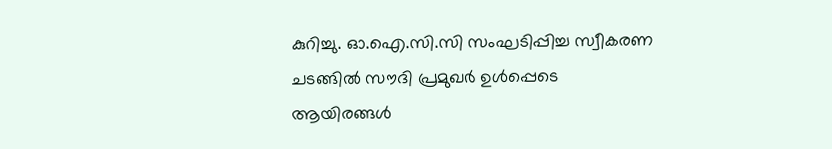കുറിച്ചു. ഓ.ഐ.സി.സി സംഘടിപ്പിച്ച സ്വീകരണ ചടങ്ങില്‍ സൗദി പ്രമുഖര്‍ ഉള്‍പ്പെടെ ആയിരങ്ങള്‍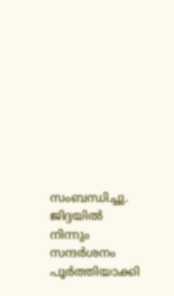സംബന്ധിച്ചു. ജിദ്ദയില്‍ നിന്നും സന്ദര്‍ശനം പൂര്‍ത്തിയാക്കി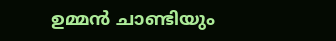ഉമ്മന്‍ ചാണ്ടിയും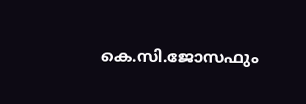കെ.സി.ജോസഫും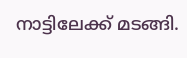നാട്ടിലേക്ക് മടങ്ങി.